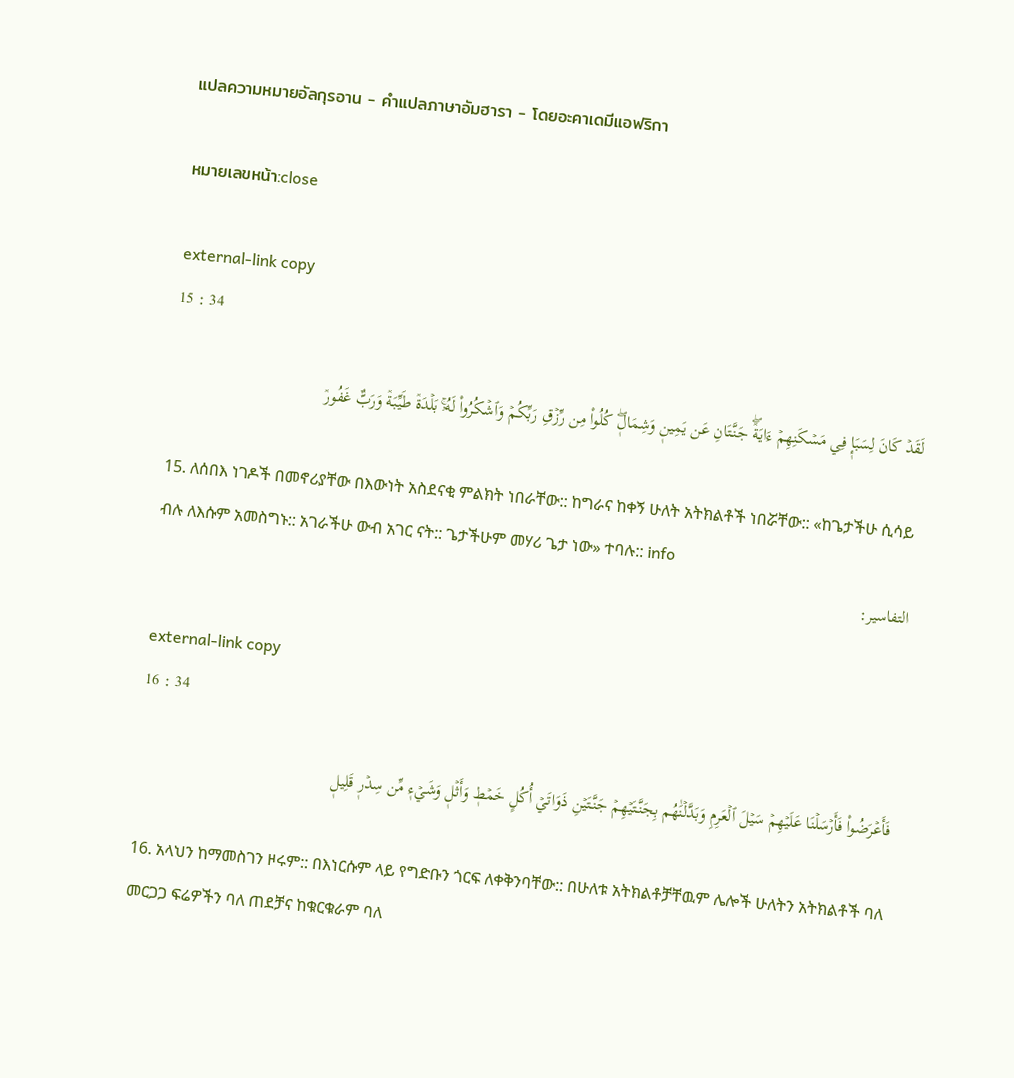แปลความหมายอัลกุรอาน - คำแปลภาษาอัมฮารา - โดยอะคาเดมีแอฟริกา

หมายเลขหน้า:close

external-link copy
15 : 34

لَقَدۡ كَانَ لِسَبَإٖ فِي مَسۡكَنِهِمۡ ءَايَةٞۖ جَنَّتَانِ عَن يَمِينٖ وَشِمَالٖۖ كُلُواْ مِن رِّزۡقِ رَبِّكُمۡ وَٱشۡكُرُواْ لَهُۥۚ بَلۡدَةٞ طَيِّبَةٞ وَرَبٌّ غَفُورٞ

15. ለሰበእ ነገዶች በመኖሪያቸው በእውነት አስደናቂ ምልክት ነበራቸው:: ከግራና ከቀኝ ሁለት አትክልቶች ነበሯቸው:: «ከጌታችሁ ሲሳይ ብሉ ለእሱም አመስግኑ:: አገራችሁ ውብ አገር ናት:: ጌታችሁም መሃሪ ጌታ ነው» ተባሉ:: info
التفاسير:

external-link copy
16 : 34

فَأَعۡرَضُواْ فَأَرۡسَلۡنَا عَلَيۡهِمۡ سَيۡلَ ٱلۡعَرِمِ وَبَدَّلۡنَٰهُم بِجَنَّتَيۡهِمۡ جَنَّتَيۡنِ ذَوَاتَيۡ أُكُلٍ خَمۡطٖ وَأَثۡلٖ وَشَيۡءٖ مِّن سِدۡرٖ قَلِيلٖ

16. አላህን ከማመስገን ዞሩም:: በእነርሱም ላይ የግድቡን ጎርፍ ለቀቅንባቸው:: በሁለቱ አትክልቶቻቸዉም ሌሎች ሁለትን አትክልቶች ባለ መርጋጋ ፍሬዎችን ባለ ጠደቻና ከቁርቁራም ባለ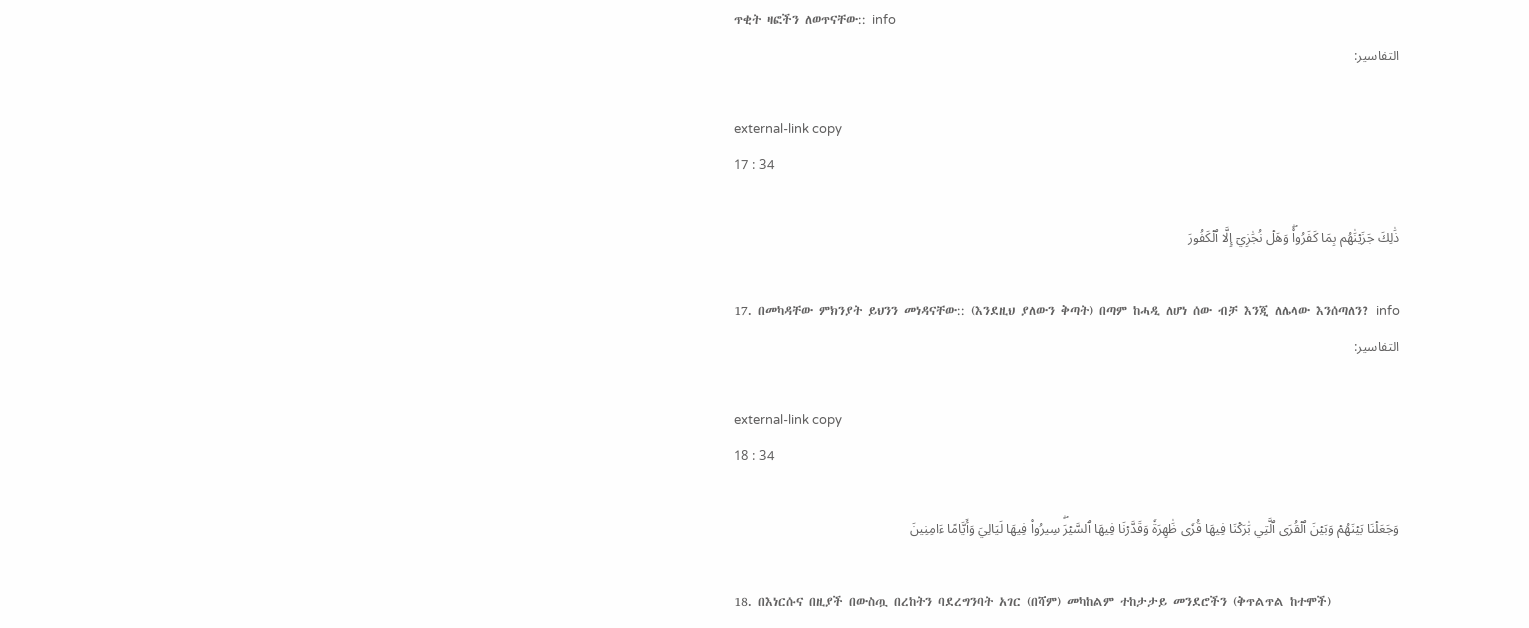ጥቂት ዛፎችን ለወጥናቸው:: info
التفاسير:

external-link copy
17 : 34

ذَٰلِكَ جَزَيۡنَٰهُم بِمَا كَفَرُواْۖ وَهَلۡ نُجَٰزِيٓ إِلَّا ٱلۡكَفُورَ

17. በመካዳቸው ምክንያት ይህንን መነዳናቸው:: (እንደዚህ ያለውን ቅጣት) በጣም ከሓዲ ለሆነ ሰው ብቻ እንጂ ለሌላው እንሰጣለን? info
التفاسير:

external-link copy
18 : 34

وَجَعَلۡنَا بَيۡنَهُمۡ وَبَيۡنَ ٱلۡقُرَى ٱلَّتِي بَٰرَكۡنَا فِيهَا قُرٗى ظَٰهِرَةٗ وَقَدَّرۡنَا فِيهَا ٱلسَّيۡرَۖ سِيرُواْ فِيهَا لَيَالِيَ وَأَيَّامًا ءَامِنِينَ

18. በእነርሱና በዚያች በውስጧ በረከትን ባደረግንባት አገር (በሻም) መካከልም ተከታታይ መንደሮችን (ቅጥልጥል ከተሞች)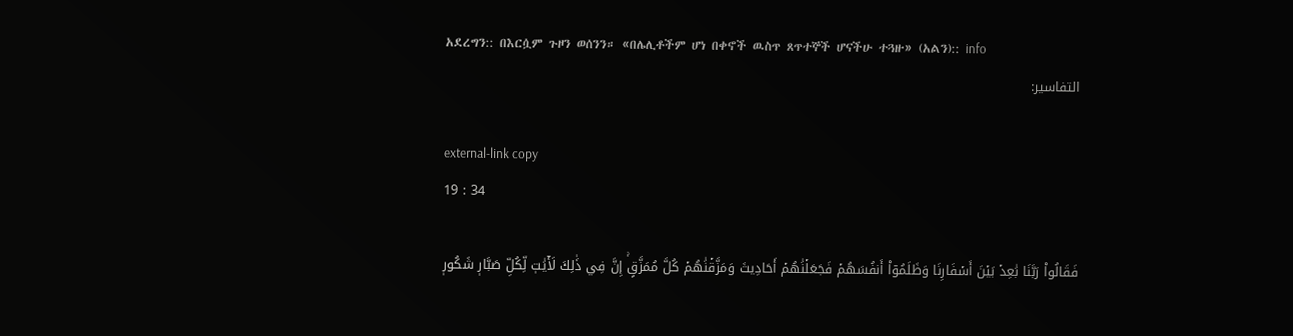አደረግን:: በእርሷም ጉዞን ወሰንን። «በሌሊቶችም ሆነ በቀኖች ዉስጥ ጸጥተኞች ሆናችሁ ተጓዙ» (አልን):: info
التفاسير:

external-link copy
19 : 34

فَقَالُواْ رَبَّنَا بَٰعِدۡ بَيۡنَ أَسۡفَارِنَا وَظَلَمُوٓاْ أَنفُسَهُمۡ فَجَعَلۡنَٰهُمۡ أَحَادِيثَ وَمَزَّقۡنَٰهُمۡ كُلَّ مُمَزَّقٍۚ إِنَّ فِي ذَٰلِكَ لَأٓيَٰتٖ لِّكُلِّ صَبَّارٖ شَكُورٖ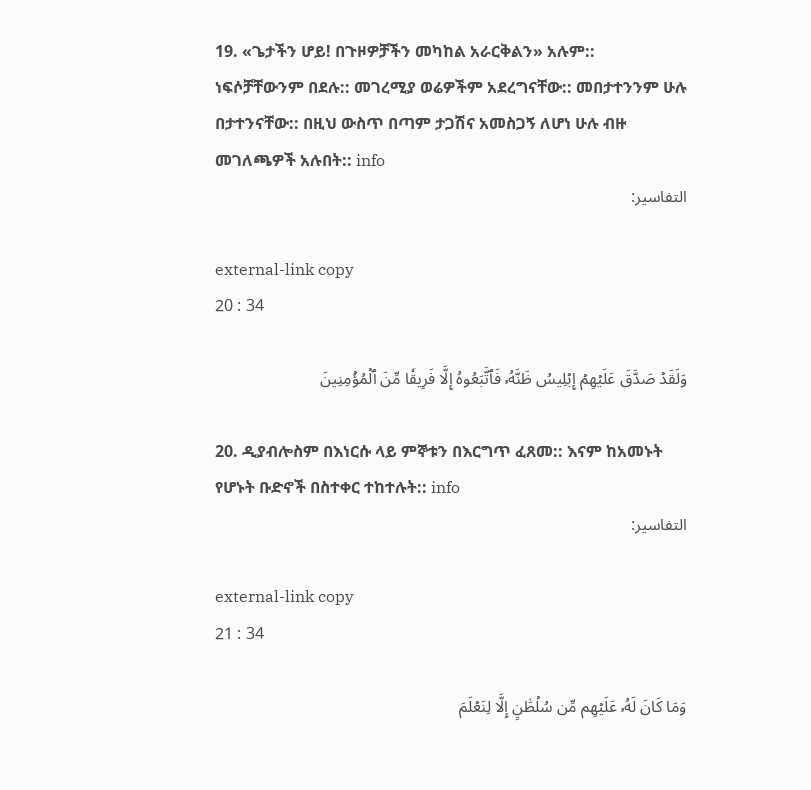19. «ጌታችን ሆይ! በጉዞዎቻችን መካከል አራርቅልን» አሉም:: ነፍሶቻቸውንም በደሉ:: መገረሚያ ወሬዎችም አደረግናቸው:: መበታተንንም ሁሉ በታተንናቸው:: በዚህ ውስጥ በጣም ታጋሽና አመስጋኝ ለሆነ ሁሉ ብዙ መገለጫዎች አሉበት:: info
التفاسير:

external-link copy
20 : 34

وَلَقَدۡ صَدَّقَ عَلَيۡهِمۡ إِبۡلِيسُ ظَنَّهُۥ فَٱتَّبَعُوهُ إِلَّا فَرِيقٗا مِّنَ ٱلۡمُؤۡمِنِينَ

20. ዲያብሎስም በእነርሱ ላይ ምኞቱን በእርግጥ ፈጸመ:: እናም ከአመኑት የሆኑት ቡድኖች በስተቀር ተከተሉት:: info
التفاسير:

external-link copy
21 : 34

وَمَا كَانَ لَهُۥ عَلَيۡهِم مِّن سُلۡطَٰنٍ إِلَّا لِنَعۡلَمَ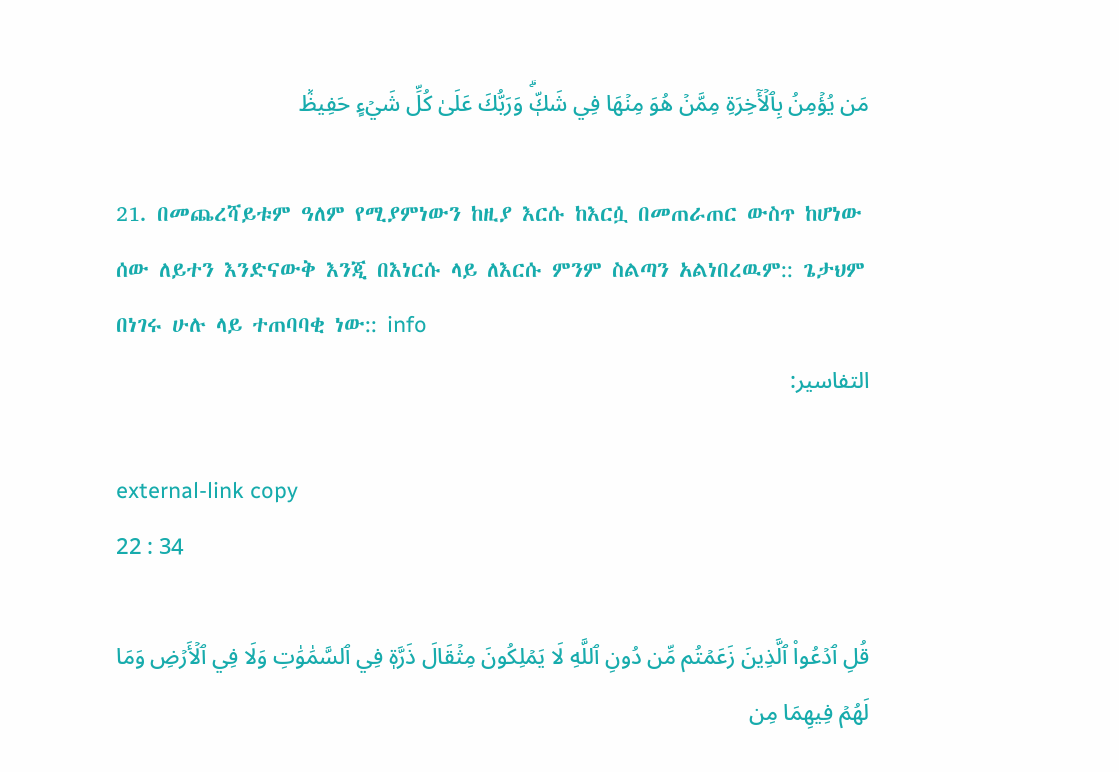مَن يُؤۡمِنُ بِٱلۡأٓخِرَةِ مِمَّنۡ هُوَ مِنۡهَا فِي شَكّٖۗ وَرَبُّكَ عَلَىٰ كُلِّ شَيۡءٍ حَفِيظٞ

21. በመጨረሻይቱም ዓለም የሚያምነውን ከዚያ እርሱ ከእርሷ በመጠራጠር ውስጥ ከሆነው ሰው ለይተን እንድናውቅ እንጂ በእነርሱ ላይ ለእርሱ ምንም ስልጣን አልነበረዉም:: ጌታህም በነገሩ ሁሉ ላይ ተጠባባቂ ነው:: info
التفاسير:

external-link copy
22 : 34

قُلِ ٱدۡعُواْ ٱلَّذِينَ زَعَمۡتُم مِّن دُونِ ٱللَّهِ لَا يَمۡلِكُونَ مِثۡقَالَ ذَرَّةٖ فِي ٱلسَّمَٰوَٰتِ وَلَا فِي ٱلۡأَرۡضِ وَمَا لَهُمۡ فِيهِمَا مِن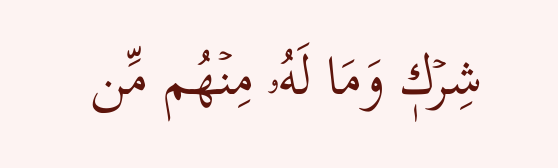شِرۡكٖ وَمَا لَهُۥ مِنۡهُم مِّن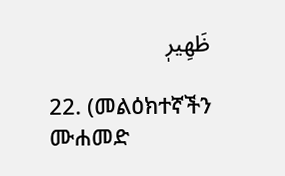ظَهِيرٖ

22. (መልዕክተኛችን ሙሐመድ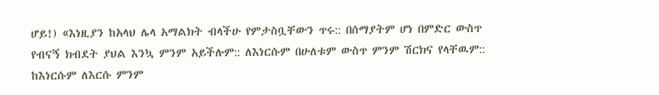ሆይ!) «እነዚያን ከአላህ ሌላ አማልክት ብላችሁ የምታስቧቸውን ጥሩ:: በሰማያትም ሆነ በምድር ውስጥ የብናኝ ክብደት ያህል እንኳ ምንም አይችሉም:: ለእነርሱም በሁለቱም ውስጥ ምንም ሽርክና የላቸዉም:: ከእነርሱም ለእርሱ ምንም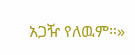አጋዥ የለዉም።»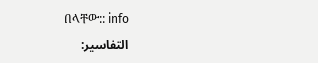በላቸው:: info
التفاسير: